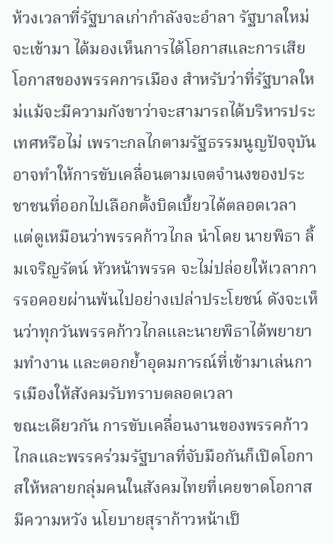ห้วงเวลาที่รัฐบาลเก่ากำลังจะอำลา รัฐบาลใหม่จะเข้ามา ได้มองเห็นการได้โอกาสและการเสียโอกาสของพรรคการเมือง สำหรับว่าที่รัฐบาลใหม่แม้จะมีความกังขาว่าจะสามารถได้บริหารประเทศหรือไม่ เพราะกลไกตามรัฐธรรมนูญปัจจุบันอาจทำให้การขับเคลื่อนตามเจตจำนงของประชาชนที่ออกไปเลือกตั้งบิดเบี้ยวได้ตลอดเวลา แต่ดูเหมือนว่าพรรคก้าวไกล นำโดย นายพิธา ลิ้มเจริญรัตน์ หัวหน้าพรรค จะไม่ปล่อยให้เวลาการรอคอยผ่านพ้นไปอย่างเปล่าประโยชน์ ดังจะเห็นว่าทุกวันพรรคก้าวไกลและนายพิธาได้พยายามทำงาน และตอกย้ำอุดมการณ์ที่เข้ามาเล่นการเมืองให้สังคมรับทราบตลอดเวลา
ขณะเดียวกัน การขับเคลื่อนงานของพรรคก้าวไกลและพรรคร่วมรัฐบาลที่จับมือกันก็เปิดโอกาสให้หลายกลุ่มคนในสังคมไทยที่เคยขาดโอกาสมีความหวัง นโยบายสุราก้าวหน้าเป็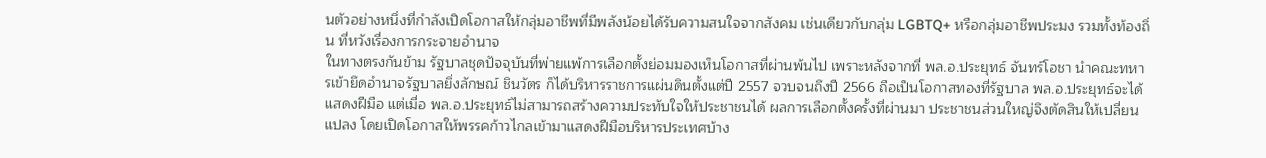นตัวอย่างหนึ่งที่กำลังเปิดโอกาสให้กลุ่มอาชีพที่มีพลังน้อยได้รับความสนใจจากสังคม เช่นเดียวกับกลุ่ม LGBTQ+ หรือกลุ่มอาชีพประมง รวมทั้งท้องถิ่น ที่หวังเรื่องการกระจายอำนาจ
ในทางตรงกันข้าม รัฐบาลชุดปัจจุบันที่พ่ายแพ้การเลือกตั้งย่อมมองเห็นโอกาสที่ผ่านพ้นไป เพราะหลังจากที่ พล.อ.ประยุทธ์ จันทร์โอชา นำคณะทหารเข้ายึดอำนาจรัฐบาลยิ่งลักษณ์ ชินวัตร ก็ได้บริหารราชการแผ่นดินตั้งแต่ปี 2557 จวบจนถึงปี 2566 ถือเป็นโอกาสทองที่รัฐบาล พล.อ.ประยุทธ์จะได้แสดงฝีมือ แต่เมื่อ พล.อ.ประยุทธ์ไม่สามารถสร้างความประทับใจให้ประชาชนได้ ผลการเลือกตั้งครั้งที่ผ่านมา ประชาชนส่วนใหญ่จึงตัดสินให้เปลี่ยนแปลง โดยเปิดโอกาสให้พรรคก้าวไกลเข้ามาแสดงฝีมือบริหารประเทศบ้าง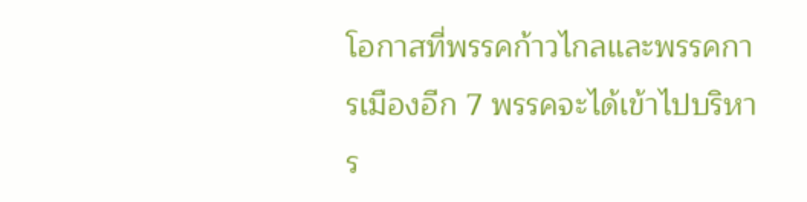โอกาสที่พรรคก้าวไกลและพรรคการเมืองอีก 7 พรรคจะได้เข้าไปบริหาร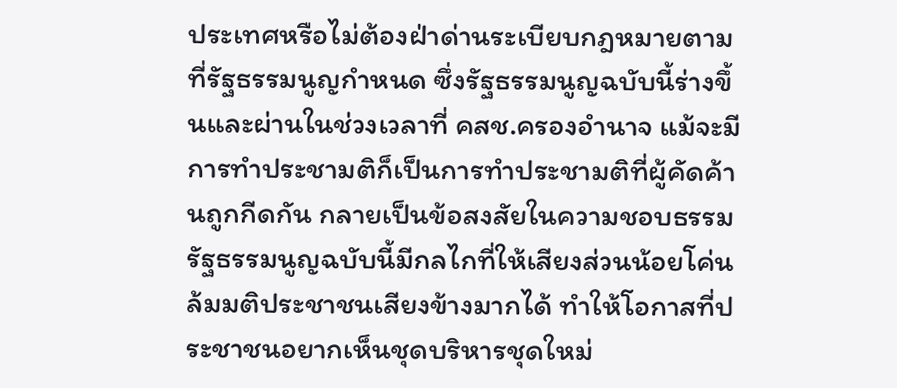ประเทศหรือไม่ต้องฝ่าด่านระเบียบกฎหมายตามที่รัฐธรรมนูญกำหนด ซึ่งรัฐธรรมนูญฉบับนี้ร่างขึ้นและผ่านในช่วงเวลาที่ คสช.ครองอำนาจ แม้จะมีการทำประชามติก็เป็นการทำประชามติที่ผู้คัดค้านถูกกีดกัน กลายเป็นข้อสงสัยในความชอบธรรม รัฐธรรมนูญฉบับนี้มีกลไกที่ให้เสียงส่วนน้อยโค่นล้มมติประชาชนเสียงข้างมากได้ ทำให้โอกาสที่ประชาชนอยากเห็นชุดบริหารชุดใหม่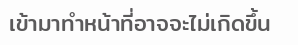เข้ามาทำหน้าที่อาจจะไม่เกิดขึ้น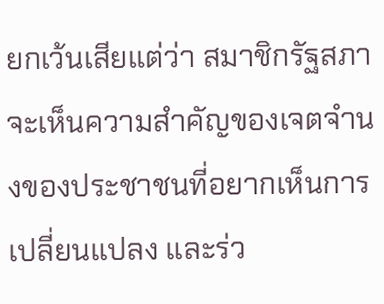ยกเว้นเสียแต่ว่า สมาชิกรัฐสภาจะเห็นความสำคัญของเจตจำนงของประชาชนที่อยากเห็นการเปลี่ยนแปลง และร่ว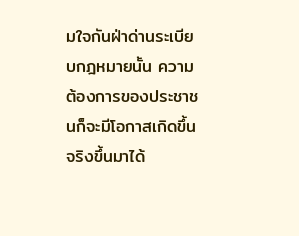มใจกันฝ่าด่านระเบียบกฎหมายนั้น ความต้องการของประชาชนก็จะมีโอกาสเกิดขึ้นจริงขึ้นมาได้